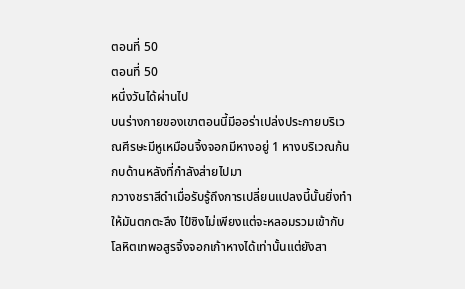ตอนที่ 50
ตอนที่ 50
หนึ่งวันได้ผ่านไป
บนร่างกายของเขาตอนนี้มีออร่าเปล่งประกายบริเวณศีรษะมีหูเหมือนจิ้งจอกมีหางอยู่ 1 หางบริเวณก้นกบด้านหลังที่กำลังส่ายไปมา
กวางชราสีดำเมื่อรับรู้ถึงการเปลี่ยนแปลงนี้นั้นยิ่งทำให้มันตกตะลึง ไป๋ซิงไม่เพียงแต่จะหลอมรวมเข้ากับโลหิตเทพอสูรจิ้งจอกเก้าหางได้เท่านั้นแต่ยังสา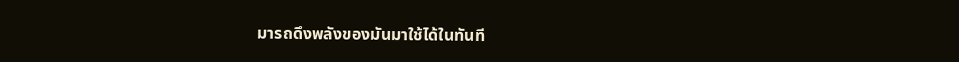มารถดึงพลังของมันมาใช้ได้ในทันที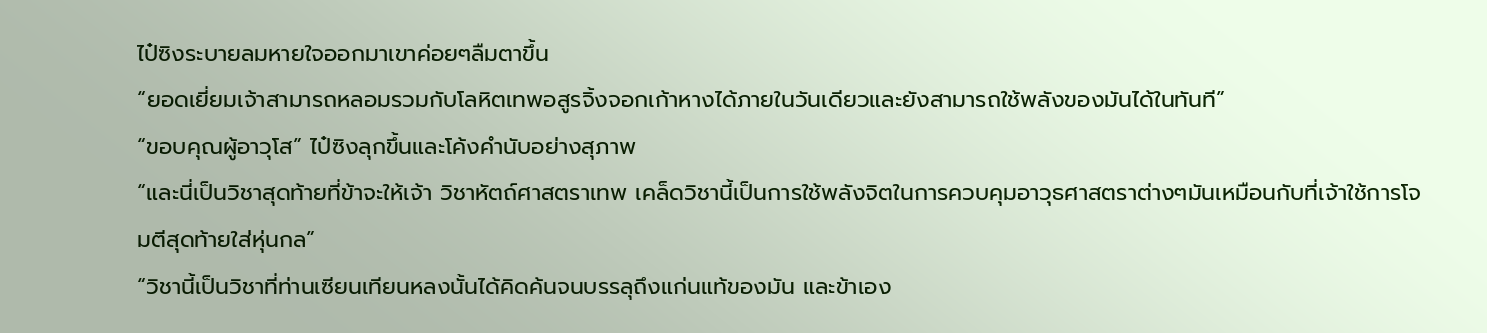ไป๋ซิงระบายลมหายใจออกมาเขาค่อยๆลืมตาขึ้น
“ยอดเยี่ยมเจ้าสามารถหลอมรวมกับโลหิตเทพอสูรจิ้งจอกเก้าหางได้ภายในวันเดียวและยังสามารถใช้พลังของมันได้ในทันที”
“ขอบคุณผู้อาวุโส” ไป๋ซิงลุกขึ้นและโค้งคำนับอย่างสุภาพ
“และนี่เป็นวิชาสุดท้ายที่ข้าจะให้เจ้า วิชาหัตถ์ศาสตราเทพ เคล็ดวิชานี้เป็นการใช้พลังจิตในการควบคุมอาวุธศาสตราต่างๆมันเหมือนกับที่เจ้าใช้การโจมตีสุดท้ายใส่หุ่นกล”
“วิชานี้เป็นวิชาที่ท่านเซียนเทียนหลงนั้นได้คิดค้นจนบรรลุถึงแก่นแท้ของมัน และข้าเอง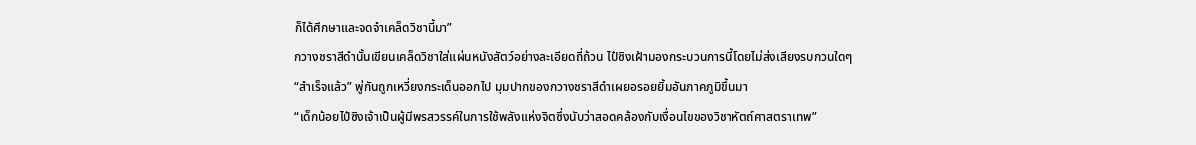ก็ได้ศึกษาและจดจำเคล็ดวิชานี้มา”
กวางชราสีดำนั้นเขียนเคล็ดวิชาใส่แผ่นหนังสัตว์อย่างละเอียดถี่ถ้วน ไป๋ซิงเฝ้ามองกระบวนการนี้โดยไม่ส่งเสียงรบกวนใดๆ
“สำเร็จแล้ว” พู่กันถูกเหวี่ยงกระเด็นออกไป มุมปากของกวางชราสีดำเผยอรอยยิ้มอันภาคภูมิขึ้นมา
“เด็กน้อยไป๋ซิงเจ้าเป็นผู้มีพรสวรรค์ในการใช้พลังแห่งจิตซึ่งนับว่าสอดคล้องกับเงื่อนไขของวิชาหัตถ์ศาสตราเทพ”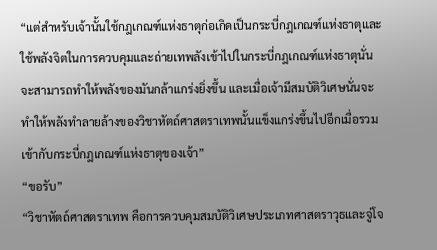“แต่สำหรับเจ้านั้นใช้กฎเกณฑ์แห่งธาตุก่อเกิดเป็นกระบี่กฎเกณฑ์แห่งธาตุและใช้พลังจิตในการควบคุมและถ่ายเทพลังเข้าไปในกระบี่กฎเกณฑ์แห่งธาตุนั่นจะสามารถทำให้พลังของมันกล้าแกร่งยิ่งขึ้น และเมื่อเจ้ามีสมบัติวิเศษนั่นจะทำให้พลังทำลายล้างของวิชาหัตถ์ศาสตราเทพนั้นแข็งแกร่งขึ้นไปอีกเมื่อรวมเข้ากับกระบี่กฎเกณฑ์แห่งธาตุของเจ้า”
“ขอรับ”
“วิชาหัตถ์ศาสตราเทพ คือการควบคุมสมบัติวิเศษประเภทศาสตราวุธและจู่โจ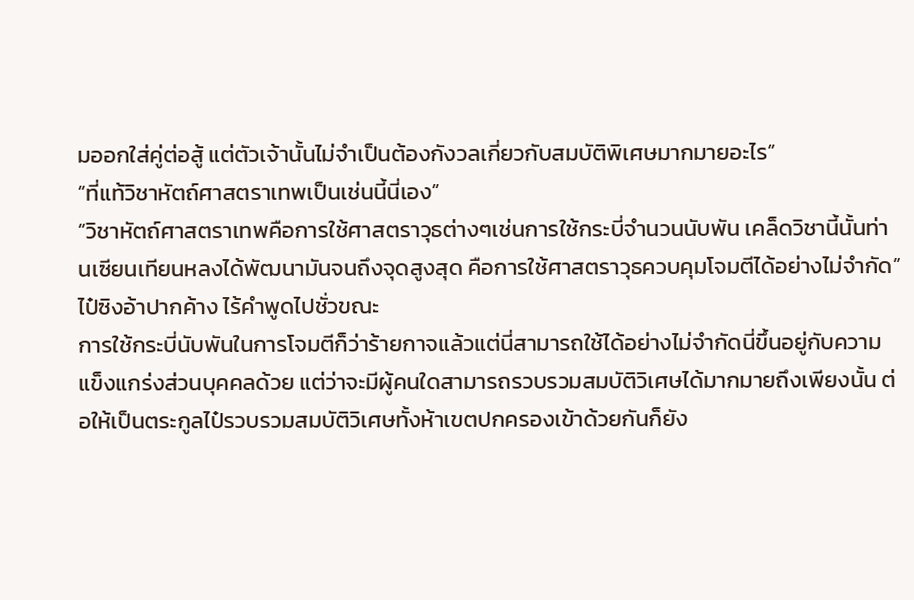มออกใส่คู่ต่อสู้ แต่ตัวเจ้านั้นไม่จำเป็นต้องกังวลเกี่ยวกับสมบัติพิเศษมากมายอะไร”
“ที่แท้วิชาหัตถ์ศาสตราเทพเป็นเช่นนี้นี่เอง”
“วิชาหัตถ์ศาสตราเทพคือการใช้ศาสตราวุธต่างๆเช่นการใช้กระบี่จำนวนนับพัน เคล็ดวิชานี้นั้นท่านเซียนเทียนหลงได้พัฒนามันจนถึงจุดสูงสุด คือการใช้ศาสตราวุธควบคุมโจมตีได้อย่างไม่จำกัด”
ไป๋ซิงอ้าปากค้าง ไร้คำพูดไปชั่วขณะ
การใช้กระบี่นับพันในการโจมตีก็ว่าร้ายกาจแล้วแต่นี่สามารถใช้ได้อย่างไม่จำกัดนี่ขึ้นอยู่กับความแข็งแกร่งส่วนบุคคลด้วย แต่ว่าจะมีผู้คนใดสามารถรวบรวมสมบัติวิเศษได้มากมายถึงเพียงนั้น ต่อให้เป็นตระกูลไป๋รวบรวมสมบัติวิเศษทั้งห้าเขตปกครองเข้าด้วยกันก็ยัง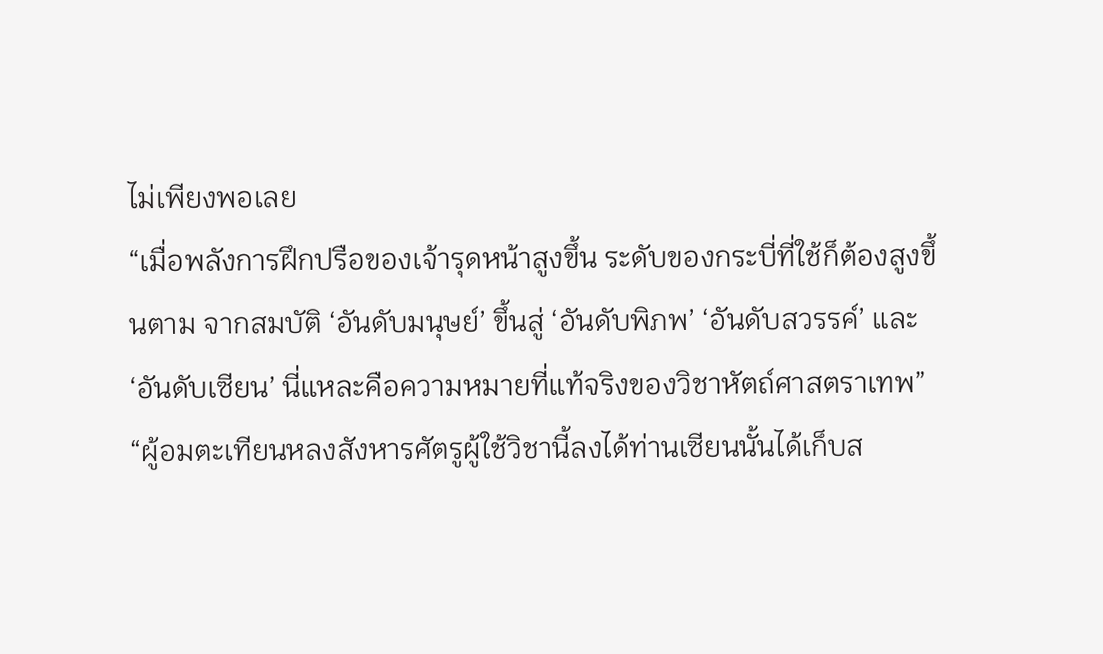ไม่เพียงพอเลย
“เมื่อพลังการฝึกปรือของเจ้ารุดหน้าสูงขึ้น ระดับของกระบี่ที่ใช้ก็ต้องสูงขึ้นตาม จากสมบัติ ‘อันดับมนุษย์’ ขึ้นสู่ ‘อันดับพิภพ’ ‘อันดับสวรรค์’ และ ‘อันดับเซียน’ นี่แหละคือความหมายที่แท้จริงของวิชาหัตถ์ศาสตราเทพ”
“ผู้อมตะเทียนหลงสังหารศัตรูผู้ใช้วิชานี้ลงได้ท่านเซียนนั้นได้เก็บส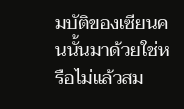มบัติของเซียนคนนั้นมาด้วยใช่หรือไม่แล้วสม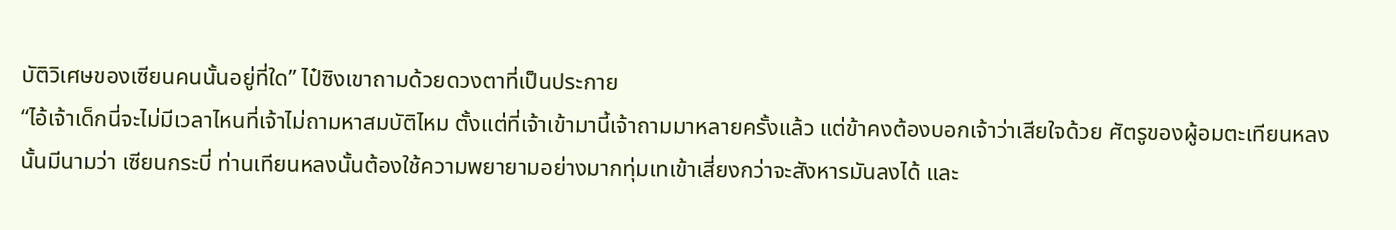บัติวิเศษของเซียนคนนั้นอยู่ที่ใด” ไป๋ซิงเขาถามด้วยดวงตาที่เป็นประกาย
“ไอ้เจ้าเด็กนี่จะไม่มีเวลาไหนที่เจ้าไม่ถามหาสมบัติไหม ตั้งแต่ที่เจ้าเข้ามานี้เจ้าถามมาหลายครั้งแล้ว แต่ข้าคงต้องบอกเจ้าว่าเสียใจด้วย ศัตรูของผู้อมตะเทียนหลงนั้นมีนามว่า เซียนกระบี่ ท่านเทียนหลงนั้นต้องใช้ความพยายามอย่างมากทุ่มเทเข้าเสี่ยงกว่าจะสังหารมันลงได้ และ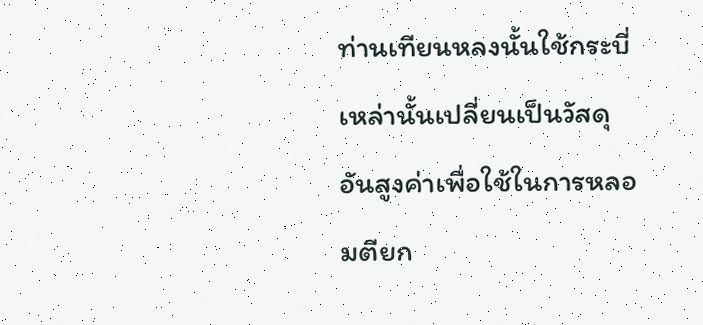ท่านเทียนหลงนั้นใช้กระบี่เหล่านั้นเปลี่ยนเป็นวัสดุอันสูงค่าเพื่อใช้ในการหลอมตียก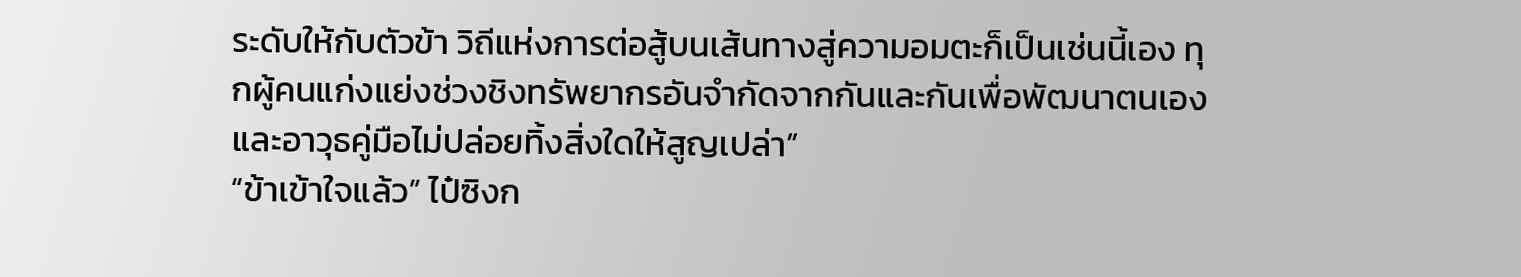ระดับให้กับตัวข้า วิถีแห่งการต่อสู้บนเส้นทางสู่ความอมตะก็เป็นเช่นนี้เอง ทุกผู้คนแก่งแย่งช่วงชิงทรัพยากรอันจำกัดจากกันและกันเพื่อพัฒนาตนเองและอาวุธคู่มือไม่ปล่อยทิ้งสิ่งใดให้สูญเปล่า”
“ข้าเข้าใจแล้ว” ไป๋ซิงก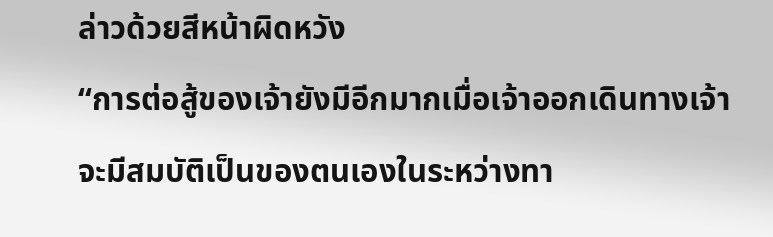ล่าวด้วยสีหน้าผิดหวัง
“การต่อสู้ของเจ้ายังมีอีกมากเมื่อเจ้าออกเดินทางเจ้าจะมีสมบัติเป็นของตนเองในระหว่างทา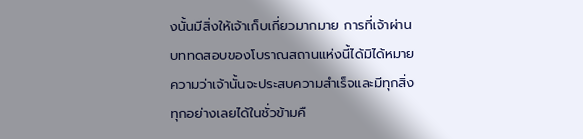งนั้นมีสิ่งให้เจ้าเก็บเกี่ยวมากมาย การที่เจ้าผ่านบททดสอบของโบราณสถานแห่งนี้ได้มิได้หมายความว่าเจ้านั้นจะประสบความสำเร็จและมีทุกสิ่งทุกอย่างเลยได้ในชั่วข้ามคื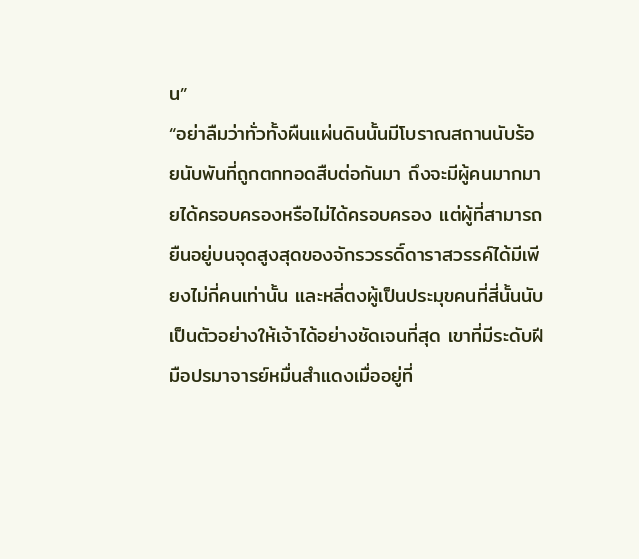น”
“อย่าลืมว่าทั่วทั้งผืนแผ่นดินนั้นมีโบราณสถานนับร้อยนับพันที่ถูกตกทอดสืบต่อกันมา ถึงจะมีผู้คนมากมายได้ครอบครองหรือไม่ได้ครอบครอง แต่ผู้ที่สามารถยืนอยู่บนจุดสูงสุดของจักรวรรดิ์ดาราสวรรค์ได้มีเพียงไม่กี่คนเท่านั้น และหลี่ตงผู้เป็นประมุขคนที่สี่นั้นนับเป็นตัวอย่างให้เจ้าได้อย่างชัดเจนที่สุด เขาที่มีระดับฝีมือปรมาจารย์หมื่นสำแดงเมื่ออยู่ที่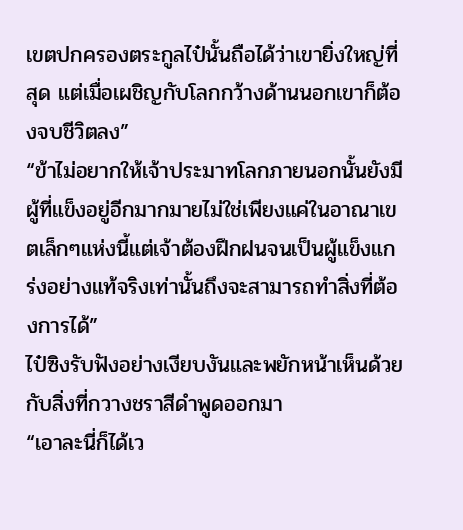เขตปกครองตระกูลไป๋นั้นถือได้ว่าเขายิ่งใหญ่ที่สุด แต่เมื่อเผชิญกับโลกกว้างด้านนอกเขาก็ต้องจบชีวิตลง”
“ข้าไม่อยากให้เจ้าประมาทโลกภายนอกนั้นยังมีผู้ที่แข็งอยู่อีกมากมายไม่ใช่เพียงแค่ในอาณาเขตเล็กๆแห่งนี้แต่เจ้าต้องฝึกฝนจนเป็นผู้แข็งแกร่งอย่างแท้จริงเท่านั้นถึงจะสามารถทำสิ่งที่ต้องการได้”
ไป๋ซิงรับฟังอย่างเงียบงันและพยักหน้าเห็นด้วยกับสิ่งที่กวางชราสีดำพูดออกมา
“เอาละนี่ก็ได้เว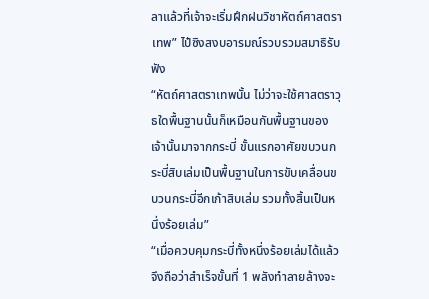ลาแล้วที่เจ้าจะเริ่มฝึกฝนวิชาหัตถ์ศาสตราเทพ” ไป๋ซิงสงบอารมณ์รวบรวมสมาธิรับฟัง
“หัตถ์ศาสตราเทพนั้น ไม่ว่าจะใช้ศาสตราวุธใดพื้นฐานนั้นก็เหมือนกันพื้นฐานของเจ้านั้นมาจากกระบี่ ขั้นแรกอาศัยขบวนกระบี่สิบเล่มเป็นพื้นฐานในการขับเคลื่อนขบวนกระบี่อีกเก้าสิบเล่ม รวมทั้งสิ้นเป็นหนึ่งร้อยเล่ม”
“เมื่อควบคุมกระบี่ทั้งหนึ่งร้อยเล่มได้แล้วจึงถือว่าสำเร็จขั้นที่ 1 พลังทำลายล้างจะ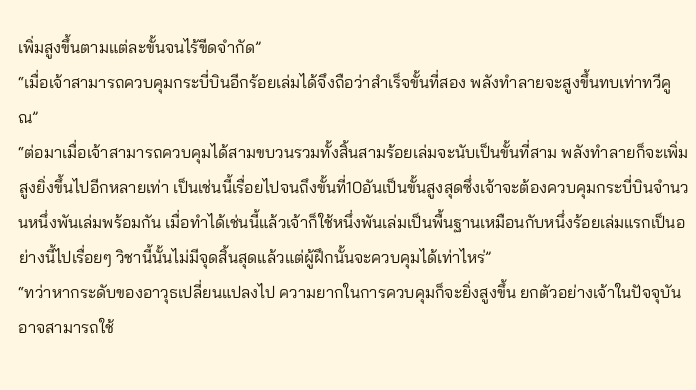เพิ่มสูงขึ้นตามแต่ละขั้นจนไร้ขีดจำกัด”
“เมื่อเจ้าสามารถควบคุมกระบี่บินอีกร้อยเล่มได้จึงถือว่าสำเร็จขั้นที่สอง พลังทำลายจะสูงขึ้นทบเท่าทวีคูณ”
“ต่อมาเมื่อเจ้าสามารถควบคุมได้สามขบวนรวมทั้งสิ้นสามร้อยเล่มจะนับเป็นขั้นที่สาม พลังทำลายก็จะเพิ่มสูงยิ่งขึ้นไปอีกหลายเท่า เป็นเช่นนี้เรื่อยไปจนถึงขั้นที่10อันเป็นขั้นสูงสุดซึ่งเจ้าจะต้องควบคุมกระบี่บินจำนวนหนึ่งพันเล่มพร้อมกัน เมื่อทำได้เช่นนี้แล้วเจ้าก็ใช้หนึ่งพันเล่มเป็นพื้นฐานเหมือนกับหนึ่งร้อยเล่มแรกเป็นอย่างนี้ไปเรื่อยๆ วิชานี้นั้นไม่มีจุดสิ้นสุดแล้วแต่ผู้ฝึกนั้นจะควบคุมได้เท่าไหร่”
“ทว่าหากระดับของอาวุธเปลี่ยนแปลงไป ความยากในการควบคุมก็จะยิ่งสูงขึ้น ยกตัวอย่างเจ้าในปัจจุบันอาจสามารถใช้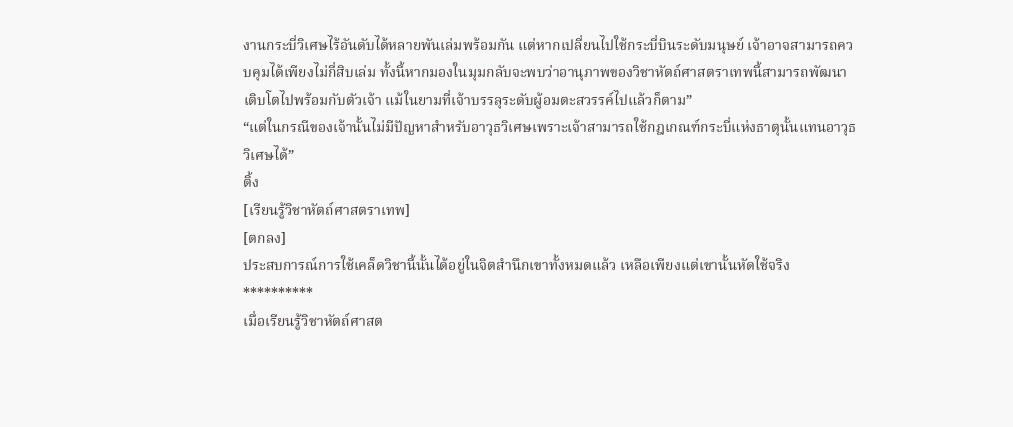งานกระบี่วิเศษไร้อันดับได้หลายพันเล่มพร้อมกัน แต่หากเปลี่ยนไปใช้กระบี่บินระดับมนุษย์ เจ้าอาจสามารถควบคุมได้เพียงไม่กี่สิบเล่ม ทั้งนี้หากมองในมุมกลับจะพบว่าอานุภาพของวิชาหัตถ์ศาสตราเทพนี้สามารถพัฒนาเติบโตไปพร้อมกับตัวเจ้า แม้ในยามที่เจ้าบรรลุระดับผู้อมตะสวรรค์ไปแล้วก็ตาม”
“แต่ในกรณีของเจ้านั้นไม่มีปัญหาสำหรับอาวุธวิเศษเพราะเจ้าสามารถใช้กฎเกณฑ์กระบี่แห่งธาตุนั้นแทนอาวุธวิเศษได้”
ติ้ง
[เรียนรู้วิชาหัตถ์ศาสตราเทพ]
[ตกลง]
ประสบการณ์การใช้เคล็ดวิชานี้นั้นได้อยู่ในจิตสำนึกเขาทั้งหมดแล้ว เหลือเพียงแต่เขานั้นหัดใช้จริง
**********
เมื่อเรียนรู้วิชาหัตถ์ศาสต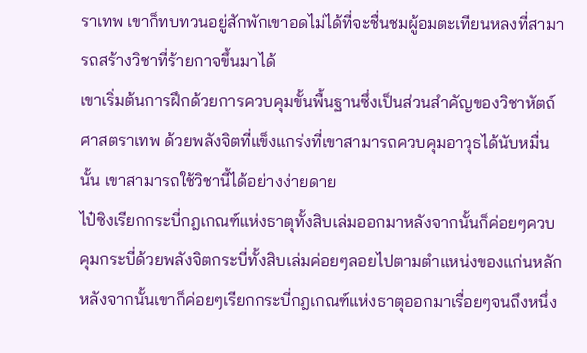ราเทพ เขาก็ทบทวนอยู่สักพักเขาอดไม่ได้ที่จะชื่นชมผู้อมตะเทียนหลงที่สามารถสร้างวิชาที่ร้ายกาจขึ้นมาได้
เขาเริ่มต้นการฝึกด้วยการควบคุมขั้นพื้นฐานซึ่งเป็นส่วนสำคัญของวิชาหัตถ์ศาสตราเทพ ด้วยพลังจิตที่แข็งแกร่งที่เขาสามารถควบคุมอาวุธได้นับหมื่นนั้น เขาสามารถใช้วิชานี้ได้อย่างง่ายดาย
ไป๋ซิงเรียกกระบี่กฎเกณฑ์แห่งธาตุทั้งสิบเล่มออกมาหลังจากนั้นก็ค่อยๆควบคุมกระบี่ด้วยพลังจิตกระบี่ทั้งสิบเล่มค่อยๆลอยไปตามตำแหน่งของแก่นหลัก
หลังจากนั้นเขาก็ค่อยๆเรียกกระบี่กฎเกณฑ์แห่งธาตุออกมาเรื่อยๆจนถึงหนึ่ง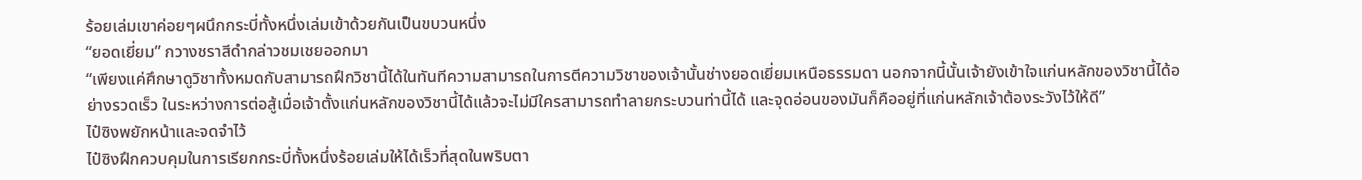ร้อยเล่มเขาค่อยๆผนึกกระบี่ทั้งหนึ่งเล่มเข้าด้วยกันเป็นขบวนหนึ่ง
“ยอดเยี่ยม” กวางชราสีดำกล่าวชมเชยออกมา
“เพียงแค่ศึกษาดูวิชาทั้งหมดกับสามารถฝึกวิชานี้ได้ในทันทีความสามารถในการตีความวิชาของเจ้านั้นช่างยอดเยี่ยมเหนือธรรมดา นอกจากนี้นั้นเจ้ายังเข้าใจแก่นหลักของวิชานี้ได้อย่างรวดเร็ว ในระหว่างการต่อสู้เมื่อเจ้าตั้งแก่นหลักของวิชานี้ได้แล้วจะไม่มีใครสามารถทำลายกระบวนท่านี้ได้ และจุดอ่อนของมันก็คืออยู่ที่แก่นหลักเจ้าต้องระวังไว้ให้ดี”
ไป๋ซิงพยักหน้าและจดจำไว้
ไป๋ซิงฝึกควบคุมในการเรียกกระบี่ทั้งหนึ่งร้อยเล่มให้ได้เร็วที่สุดในพริบตา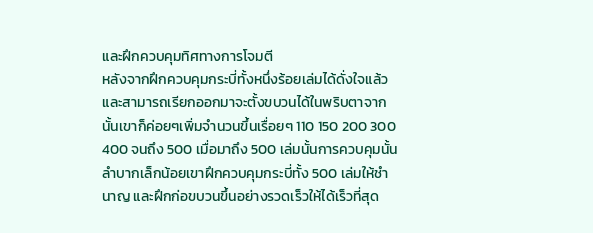และฝึกควบคุมทิศทางการโจมตี
หลังจากฝึกควบคุมกระบี่ทั้งหนึ่งร้อยเล่มได้ดั่งใจแล้วและสามารถเรียกออกมาจะตั้งขบวนได้ในพริบตาจากนั้นเขาก็ค่อยๆเพิ่มจำนวนขึ้นเรื่อยๆ 110 150 200 300 400 จนถึง 500 เมื่อมาถึง 500 เล่มนั้นการควบคุมนั้นลำบากเล็กน้อยเขาฝึกควบคุมกระบี่ทั้ง 500 เล่มให้ชำนาญ และฝึกก่อขบวนขึ้นอย่างรวดเร็วให้ได้เร็วที่สุด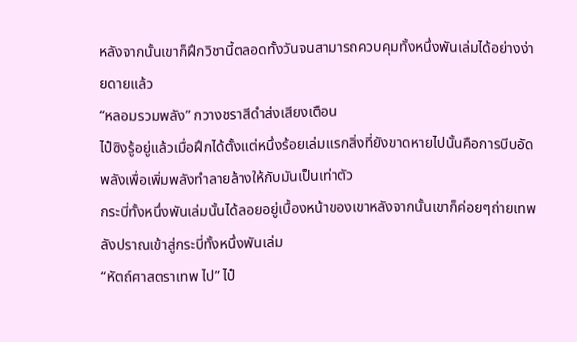หลังจากนั้นเขาก็ฝึกวิชานี้ตลอดทั้งวันจนสามารถควบคุมทั้งหนึ่งพันเล่มได้อย่างง่ายดายแล้ว
“หลอมรวมพลัง” กวางชราสีดำส่งเสียงเตือน
ไป๋ซิงรู้อยู่แล้วเมื่อฝึกได้ตั้งแต่หนึ่งร้อยเล่มแรกสิ่งที่ยังขาดหายไปนั้นคือการบีบอัดพลังเพื่อเพิ่มพลังทำลายล้างให้กับมันเป็นเท่าตัว
กระบี่ทั้งหนึ่งพันเล่มนั้นได้ลอยอยู่เบื้องหน้าของเขาหลังจากนั้นเขาก็ค่อยๆถ่ายเทพลังปราณเข้าสู่กระบี่ทั้งหนึ่งพันเล่ม
“หัตถ์ศาสตราเทพ ไป” ไป๋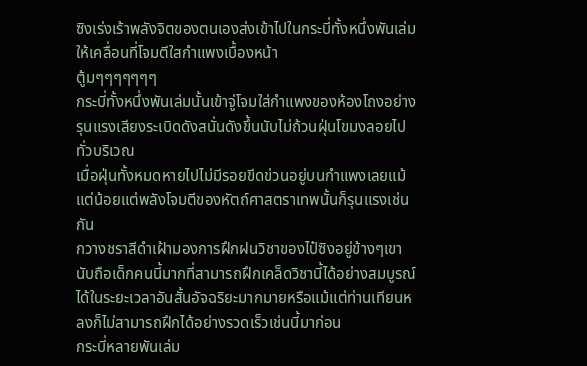ซิงเร่งเร้าพลังจิตของตนเองส่งเข้าไปในกระบี่ทั้งหนึ่งพันเล่มให้เคลื่อนที่โจมตีใสกำแพงเบื้องหน้า
ตู้มๆๆๆๆๆๆๆ
กระบี่ทั้งหนึ่งพันเล่มนั้นเข้าจู่โจมใส่กำแพงของห้องโถงอย่างรุนแรงเสียงระเบิดดังสนั่นดังขึ้นนับไม่ถ้วนฝุ่นโขมงลอยไปทั่วบริเวณ
เมื่อฝุ่นทั้งหมดหายไปไม่มีรอยขีดข่วนอยู่บนกำแพงเลยแม้แต่น้อยแต่พลังโจมตีของหัตถ์ศาสตราเทพนั้นก็รุนแรงเช่นกัน
กวางชราสีดำเฝ้ามองการฝึกฝนวิชาของไป๋ซิงอยู่ข้างๆเขานับถือเด็กคนนี้มากที่สามารถฝึกเคล็ดวิชานี้ได้อย่างสมบูรณ์ได้ในระยะเวลาอันสั้นอัจฉริยะมากมายหรือแม้แต่ท่านเทียนหลงก็ไม่สามารถฝึกได้อย่างรวดเร็วเช่นนี้มาก่อน
กระบี่หลายพันเล่ม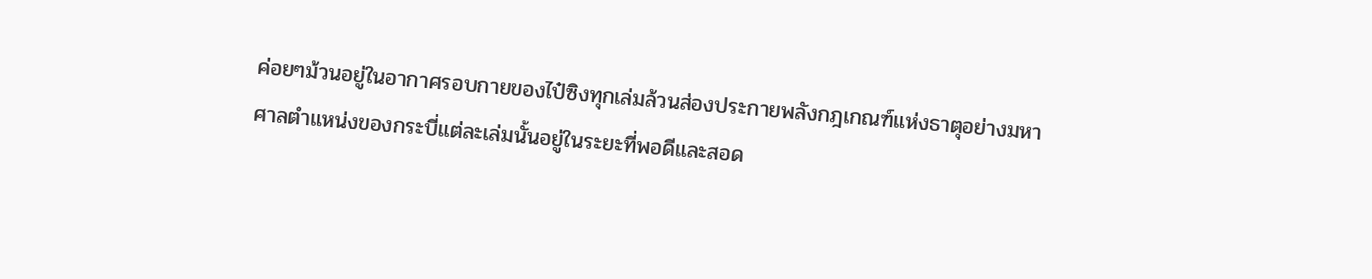ค่อยๆม้วนอยู่ในอากาศรอบกายของไป๋ซิงทุกเล่มล้วนส่องประกายพลังกฎเกณฑ์แห่งธาตุอย่างมหาศาลตำแหน่งของกระบี่แต่ละเล่มนั้นอยู่ในระยะที่พอดีและสอด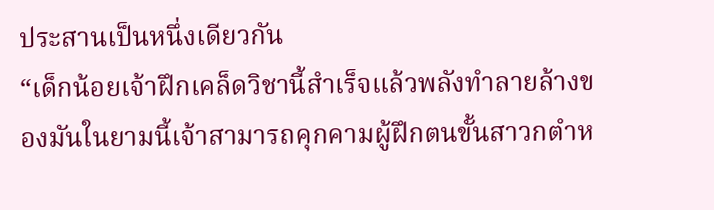ประสานเป็นหนึ่งเดียวกัน
“เด็กน้อยเจ้าฝึกเคล็ดวิชานี้สำเร็จแล้วพลังทำลายล้างของมันในยามนี้เจ้าสามารถคุกคามผู้ฝึกตนขั้นสาวกตำห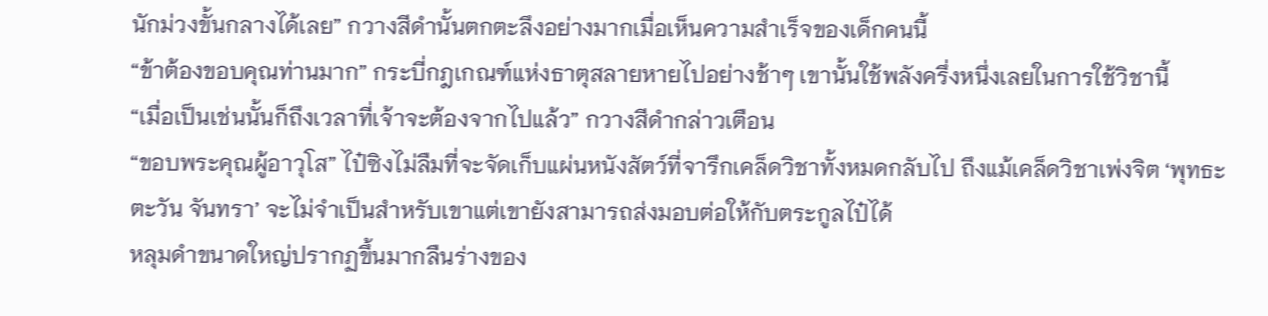นักม่วงขั้นกลางได้เลย” กวางสีดำนั้นตกตะลึงอย่างมากเมื่อเห็นความสำเร็จของเด็กคนนี้
“ข้าต้องขอบคุณท่านมาก” กระบี่กฎเกณฑ์แห่งธาตุสลายหายไปอย่างช้าๆ เขานั้นใช้พลังครึ่งหนึ่งเลยในการใช้วิชานี้
“เมื่อเป็นเช่นนั้นก็ถึงเวลาที่เจ้าจะต้องจากไปแล้ว” กวางสีดำกล่าวเตือน
“ขอบพระคุณผู้อาวุโส” ไป๋ซิงไม่ลืมที่จะจัดเก็บแผ่นหนังสัตว์ที่จารึกเคล็ดวิชาทั้งหมดกลับไป ถึงแม้เคล็ดวิชาเพ่งจิต ‘พุทธะ ตะวัน จันทรา’ จะไม่จำเป็นสำหรับเขาแต่เขายังสามารถส่งมอบต่อให้กับตระกูลไป๋ได้
หลุมดำขนาดใหญ่ปรากฏขึ้นมากลืนร่างของ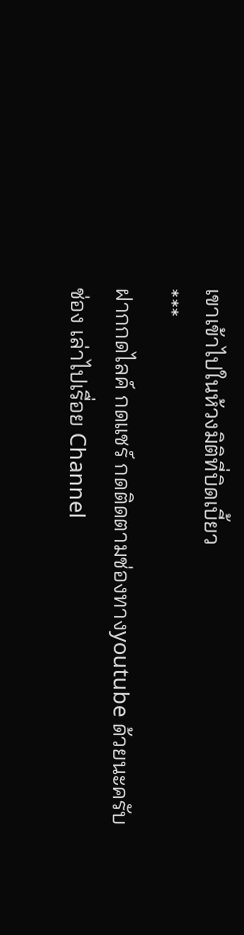เขาเข้าไปในห้วงมิติที่บิดเบี้ยว
***
ฝากกดไลค์ กดแชร์ กดติดตามช่องทางyoutube ด้วยนะครับ
ช่อง เล่าไปเรื่อย Channel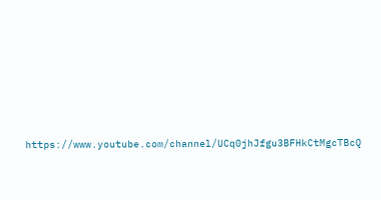https://www.youtube.com/channel/UCq0jhJfgu3BFHkCtMgcTBcQ